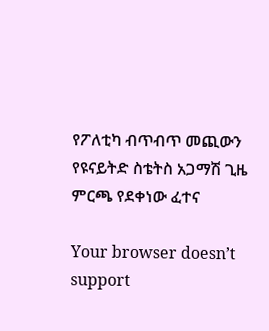የፖለቲካ ብጥብጥ መጪውን የዩናይትድ ስቴትስ አጋማሽ ጊዜ ምርጫ የደቀነው ፈተና

Your browser doesn’t support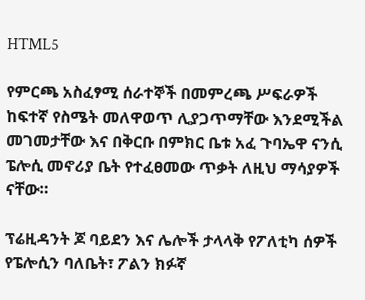HTML5

የምርጫ አስፈፃሚ ሰራተኞች በመምረጫ ሥፍራዎች ከፍተኛ የስሜት መለዋወጥ ሊያጋጥማቸው እንደሚችል መገመታቸው እና በቅርቡ በምክር ቤቱ አፈ ጉባኤዋ ናንሲ ፔሎሲ መኖሪያ ቤት የተፈፀመው ጥቃት ለዚህ ማሳያዎች ናቸው።

ፕሬዚዳንት ጆ ባይደን እና ሌሎች ታላላቅ የፖለቲካ ሰዎች የፔሎሲን ባለቤት፣ ፖልን ክፉኛ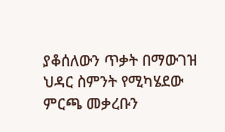ያቆሰለውን ጥቃት በማውገዝ ህዳር ስምንት የሚካሄደው ምርጫ መቃረቡን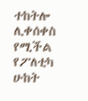ተከትሎ ሊቀሰቀስ የሚችል የፖለቲካ ሁከት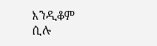እንዲቆም ሲሉ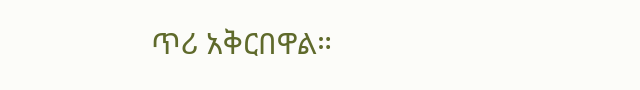ጥሪ አቅርበዋል።